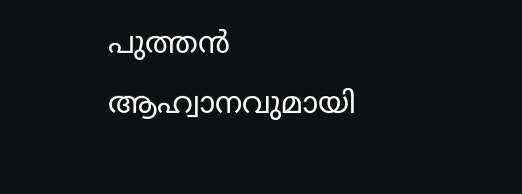പുത്തൻ ആഹ്വാനവുമായി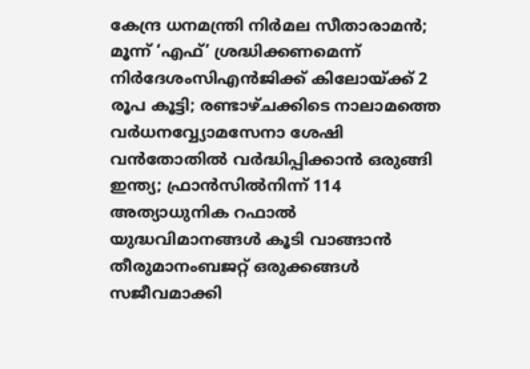കേന്ദ്ര ധനമന്ത്രി നിർമല സീതാരാമൻ; മൂന്ന് ‘എഫ്’ ശ്രദ്ധിക്കണമെന്ന് നിർദേശംസിഎൻജിക്ക് കിലോയ്ക്ക് 2 രൂപ കൂട്ടി; രണ്ടാഴ്‌ചക്കിടെ നാലാമത്തെ വർധനവ്വ്യോമസേനാ ശേഷി വൻതോതിൽ വർദ്ധിപ്പിക്കാൻ ഒരുങ്ങി ഇന്ത്യ; ഫ്രാൻസിൽനിന്ന് 114 അത്യാധുനിക റഫാൽ യുദ്ധവിമാനങ്ങൾ കൂടി വാങ്ങാൻ തീരുമാനംബജറ്റ് ഒരുക്കങ്ങൾ സജീവമാക്കി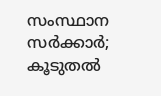സംസ്ഥാന സർക്കാർ; കൂടുതൽ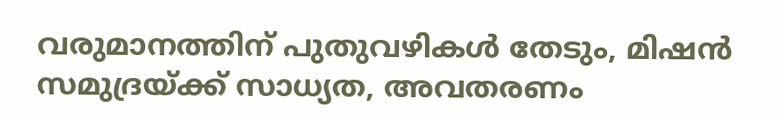വരുമാനത്തിന് പുതുവഴികൾ തേടും, മിഷൻ സമുദ്രയ്ക്ക് സാധ്യത, അവതരണം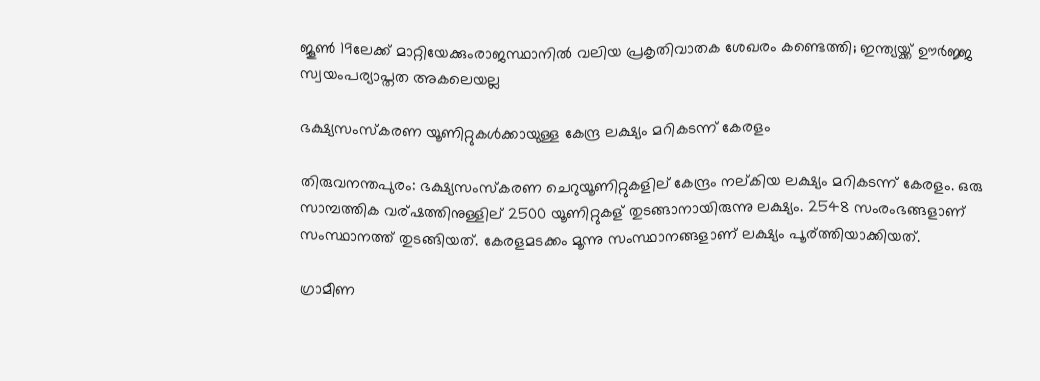ജൂൺ 19ലേക്ക് മാറ്റിയേക്കുംരാജസ്ഥാനില്‍ വലിയ പ്രകൃതിവാതക ശേഖരം കണ്ടെത്തി; ഇന്ത്യയ്ക്ക് ഊര്‍ജ്ജ സ്വയംപര്യാപ്തത അകലെയല്ല

ഭക്ഷ്യസംസ്‌കരണ യൂണിറ്റുകള്‍ക്കായുള്ള കേന്ദ്ര ലക്ഷ്യം മറികടന്ന് കേരളം

തിരുവനന്തപുരം: ഭക്ഷ്യസംസ്കരണ ചെറുയൂണിറ്റുകളില് കേന്ദ്രം നല്കിയ ലക്ഷ്യം മറികടന്ന് കേരളം. ഒരു സാമ്പത്തിക വര്ഷത്തിനുള്ളില് 2500 യൂണിറ്റുകള് തുടങ്ങാനായിരുന്നു ലക്ഷ്യം. 2548 സംരംഭങ്ങളാണ് സംസ്ഥാനത്ത് തുടങ്ങിയത്. കേരളമടക്കം മൂന്നു സംസ്ഥാനങ്ങളാണ് ലക്ഷ്യം പൂര്ത്തിയാക്കിയത്.

ഗ്രാമീണ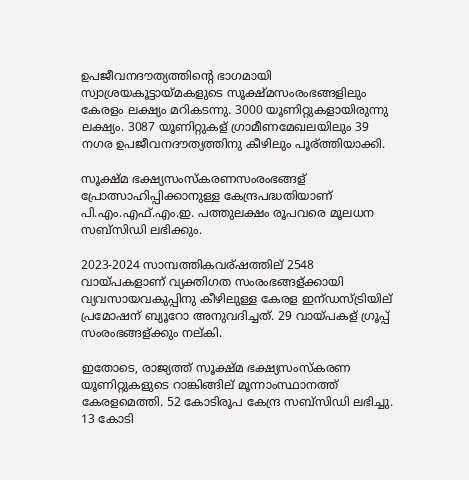ഉപജീവനദൗത്യത്തിന്റെ ഭാഗമായി സ്വാശ്രയകൂട്ടായ്മകളുടെ സൂക്ഷ്മസംരംഭങ്ങളിലും കേരളം ലക്ഷ്യം മറികടന്നു. 3000 യൂണിറ്റുകളായിരുന്നു ലക്ഷ്യം. 3087 യൂണിറ്റുകള് ഗ്രാമീണമേഖലയിലും 39 നഗര ഉപജീവനദൗത്യത്തിനു കീഴിലും പൂര്ത്തിയാക്കി.

സൂക്ഷ്മ ഭക്ഷ്യസംസ്കരണസംരംഭങ്ങള് പ്രോത്സാഹിപ്പിക്കാനുള്ള കേന്ദ്രപദ്ധതിയാണ് പി.എം.എഫ്.എം.ഇ. പത്തുലക്ഷം രൂപവരെ മൂലധന സബ്സിഡി ലഭിക്കും.

2023-2024 സാമ്പത്തികവര്ഷത്തില് 2548 വായ്പകളാണ് വ്യക്തിഗത സംരംഭങ്ങള്ക്കായി വ്യവസായവകുപ്പിനു കീഴിലുള്ള കേരള ഇന്ഡസ്ട്രിയില് പ്രമോഷന് ബ്യൂറോ അനുവദിച്ചത്. 29 വായ്പകള് ഗ്രൂപ്പ് സംരംഭങ്ങള്ക്കും നല്കി.

ഇതോടെ, രാജ്യത്ത് സൂക്ഷ്മ ഭക്ഷ്യസംസ്കരണ യൂണിറ്റുകളുടെ റാങ്കിങ്ങില് മൂന്നാംസ്ഥാനത്ത് കേരളമെത്തി. 52 കോടിരൂപ കേന്ദ്ര സബ്സിഡി ലഭിച്ചു. 13 കോടി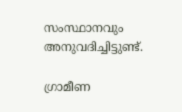സംസ്ഥാനവും അനുവദിച്ചിട്ടുണ്ട്.

ഗ്രാമീണ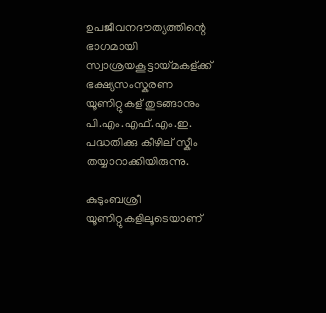ഉപജീവനദൗത്യത്തിന്റെ ഭാഗമായി സ്വാശ്രയകൂട്ടായ്മകള്ക്ക് ഭക്ഷ്യസംസ്കരണ യൂണിറ്റുകള് തുടങ്ങാനും പി.എം.എഫ്.എം.ഇ. പദ്ധതിക്കു കീഴില് സ്കീം തയ്യാറാക്കിയിരുന്നു.

കുടുംബശ്രീ യൂണിറ്റുകളിലൂടെയാണ്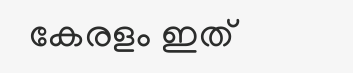കേരളം ഇത്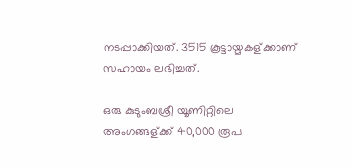നടപ്പാക്കിയത്. 3515 കൂട്ടായ്മകള്ക്കാണ് സഹായം ലഭിച്ചത്.

ഒരു കുടുംബശ്രീ യൂണിറ്റിലെ അംഗങ്ങള്ക്ക് 40,000 രൂപ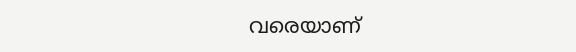വരെയാണ്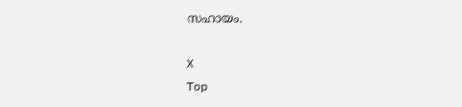സഹായം.

X
Top